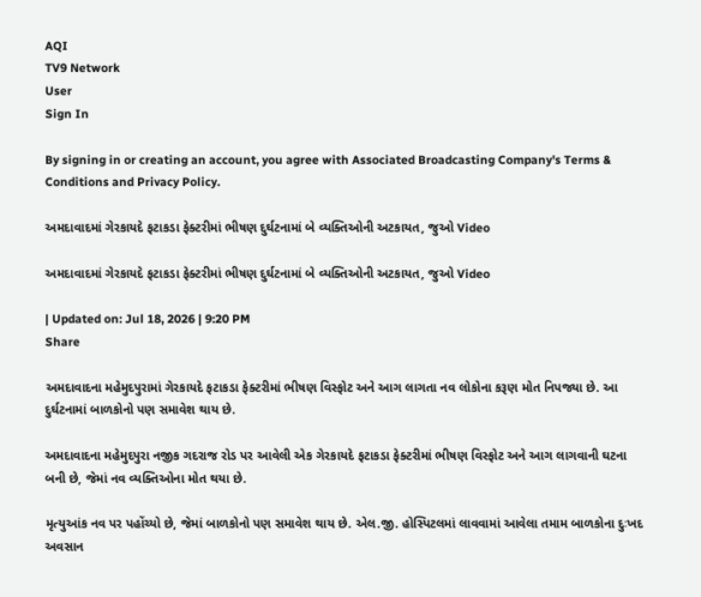AQI
TV9 Network
User
Sign In

By signing in or creating an account, you agree with Associated Broadcasting Company's Terms & Conditions and Privacy Policy.

અમદાવાદમાં ગેરકાયદે ફટાકડા ફેક્ટરીમાં ભીષણ દુર્ઘટનામાં બે વ્યક્તિઓની અટકાયત, જુઓ Video

અમદાવાદમાં ગેરકાયદે ફટાકડા ફેક્ટરીમાં ભીષણ દુર્ઘટનામાં બે વ્યક્તિઓની અટકાયત, જુઓ Video

| Updated on: Jul 18, 2026 | 9:20 PM
Share

અમદાવાદના મહેમુદપુરામાં ગેરકાયદે ફટાકડા ફેક્ટરીમાં ભીષણ વિસ્ફોટ અને આગ લાગતા નવ લોકોના કરૂણ મોત નિપજ્યા છે. આ દુર્ઘટનામાં બાળકોનો પણ સમાવેશ થાય છે.

અમદાવાદના મહેમુદપુરા નજીક ગદરાજ રોડ પર આવેલી એક ગેરકાયદે ફટાકડા ફેક્ટરીમાં ભીષણ વિસ્ફોટ અને આગ લાગવાની ઘટના બની છે, જેમાં નવ વ્યક્તિઓના મોત થયા છે.

મૃત્યુઆંક નવ પર પહોંચ્યો છે, જેમાં બાળકોનો પણ સમાવેશ થાય છે. એલ.જી. હોસ્પિટલમાં લાવવામાં આવેલા તમામ બાળકોના દુઃખદ અવસાન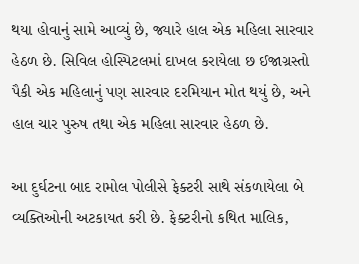થયા હોવાનું સામે આવ્યું છે, જ્યારે હાલ એક મહિલા સારવાર હેઠળ છે. સિવિલ હોસ્પિટલમાં દાખલ કરાયેલા છ ઈજાગ્રસ્તો પૈકી એક મહિલાનું પણ સારવાર દરમિયાન મોત થયું છે, અને હાલ ચાર પુરુષ તથા એક મહિલા સારવાર હેઠળ છે.

આ દુર્ઘટના બાદ રામોલ પોલીસે ફેક્ટરી સાથે સંકળાયેલા બે વ્યક્તિઓની અટકાયત કરી છે. ફેક્ટરીનો કથિત માલિક,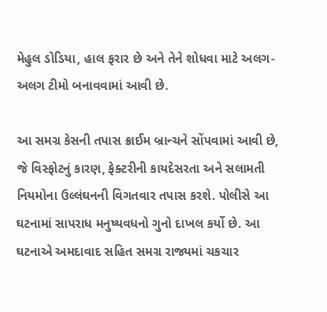મેહુલ ડોડિયા, હાલ ફરાર છે અને તેને શોધવા માટે અલગ-અલગ ટીમો બનાવવામાં આવી છે.

આ સમગ્ર કેસની તપાસ ક્રાઈમ બ્રાન્ચને સોંપવામાં આવી છે, જે વિસ્ફોટનું કારણ, ફેક્ટરીની કાયદેસરતા અને સલામતી નિયમોના ઉલ્લંઘનની વિગતવાર તપાસ કરશે. પોલીસે આ ઘટનામાં સાપરાધ મનુષ્યવધનો ગુનો દાખલ કર્યો છે. આ ઘટનાએ અમદાવાદ સહિત સમગ્ર રાજ્યમાં ચકચાર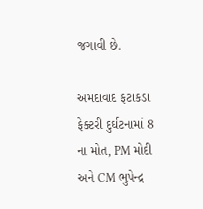જગાવી છે.

અમદાવાદ ફટાકડા ફેક્ટરી દુર્ઘટનામાં 8 ના મોત, PM મોદી અને CM ભુપેન્દ્ર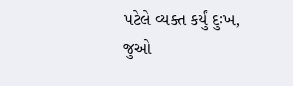પટેલે વ્યક્ત કર્યું દુઃખ, જુઓ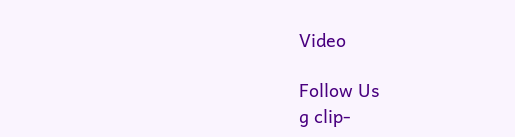Video

Follow Us
g clip-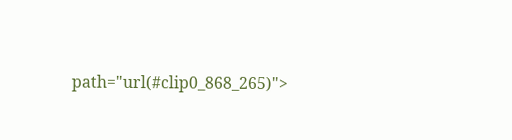path="url(#clip0_868_265)">